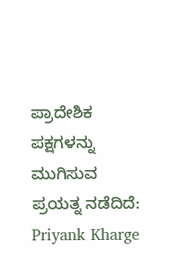ಪ್ರಾದೇಶಿಕ ಪಕ್ಷಗಳನ್ನು ಮುಗಿಸುವ ಪ್ರಯತ್ನ ನಡೆದಿದೆ: Priyank Kharge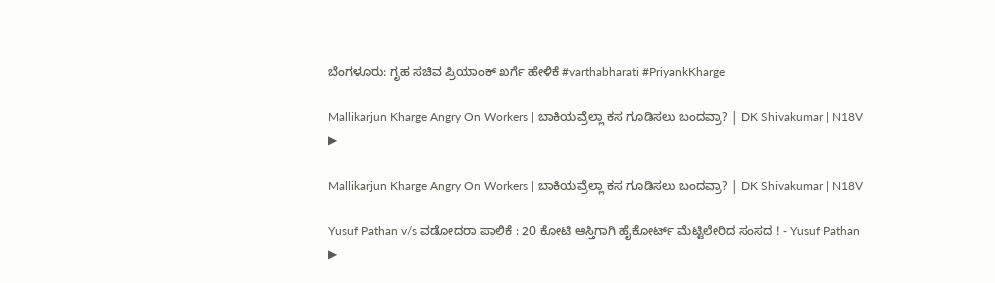ಬೆಂಗಳೂರು: ಗೃಹ ಸಚಿವ ಪ್ರಿಯಾಂಕ್ ಖರ್ಗೆ ಹೇಳಿಕೆ #varthabharati #PriyankKharge

Mallikarjun Kharge Angry On Workers | ಬಾಕಿಯವ್ರೆಲ್ಲಾ ಕಸ ಗೂಡಿಸಲು ಬಂದವ್ರಾ? | DK Shivakumar | N18V
▶

Mallikarjun Kharge Angry On Workers | ಬಾಕಿಯವ್ರೆಲ್ಲಾ ಕಸ ಗೂಡಿಸಲು ಬಂದವ್ರಾ? | DK Shivakumar | N18V

Yusuf Pathan v/s ವಡೋದರಾ ಪಾಲಿಕೆ : 20 ಕೋಟಿ ಆಸ್ತಿಗಾಗಿ ಹೈಕೋರ್ಟ್ ಮೆಟ್ಟಿಲೇರಿದ ಸಂಸದ ! - Yusuf Pathan
▶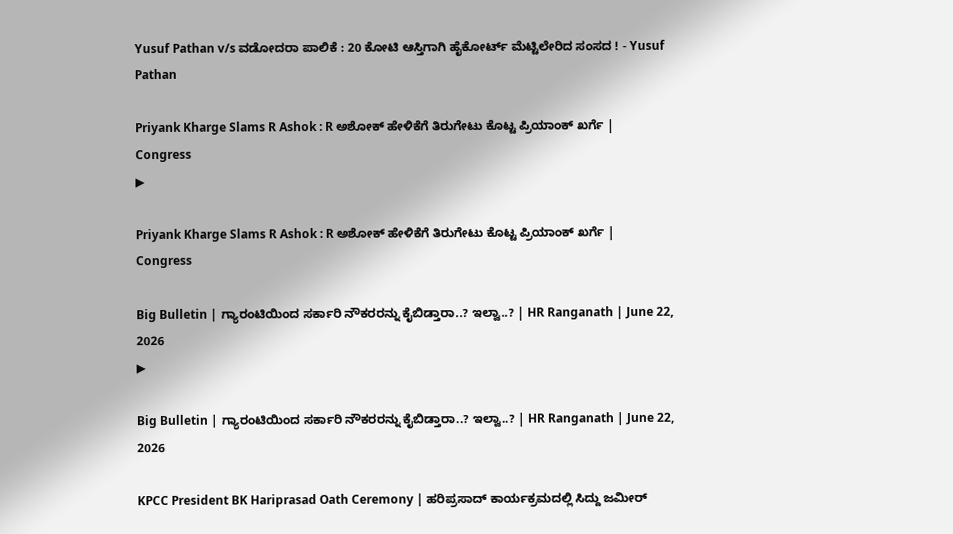Yusuf Pathan v/s ವಡೋದರಾ ಪಾಲಿಕೆ : 20 ಕೋಟಿ ಆಸ್ತಿಗಾಗಿ ಹೈಕೋರ್ಟ್ ಮೆಟ್ಟಿಲೇರಿದ ಸಂಸದ ! - Yusuf Pathan

Priyank Kharge Slams R Ashok : R ಅಶೋಕ್ ಹೇಳಿಕೆಗೆ ತಿರುಗೇಟು ಕೊಟ್ಟ ಪ್ರಿಯಾಂಕ್ ಖರ್ಗೆ | Congress
▶

Priyank Kharge Slams R Ashok : R ಅಶೋಕ್ ಹೇಳಿಕೆಗೆ ತಿರುಗೇಟು ಕೊಟ್ಟ ಪ್ರಿಯಾಂಕ್ ಖರ್ಗೆ | Congress

Big Bulletin | ಗ್ಯಾರಂಟಿಯಿಂದ ಸರ್ಕಾರಿ ನೌಕರರನ್ನು ಕೈಬಿಡ್ತಾರಾ..? ಇಲ್ವಾ..? | HR Ranganath | June 22, 2026
▶

Big Bulletin | ಗ್ಯಾರಂಟಿಯಿಂದ ಸರ್ಕಾರಿ ನೌಕರರನ್ನು ಕೈಬಿಡ್ತಾರಾ..? ಇಲ್ವಾ..? | HR Ranganath | June 22, 2026

KPCC President BK Hariprasad Oath Ceremony | ಹರಿಪ್ರಸಾದ್ ಕಾರ್ಯಕ್ರಮದಲ್ಲಿ ಸಿದ್ದು ಜಮೀರ್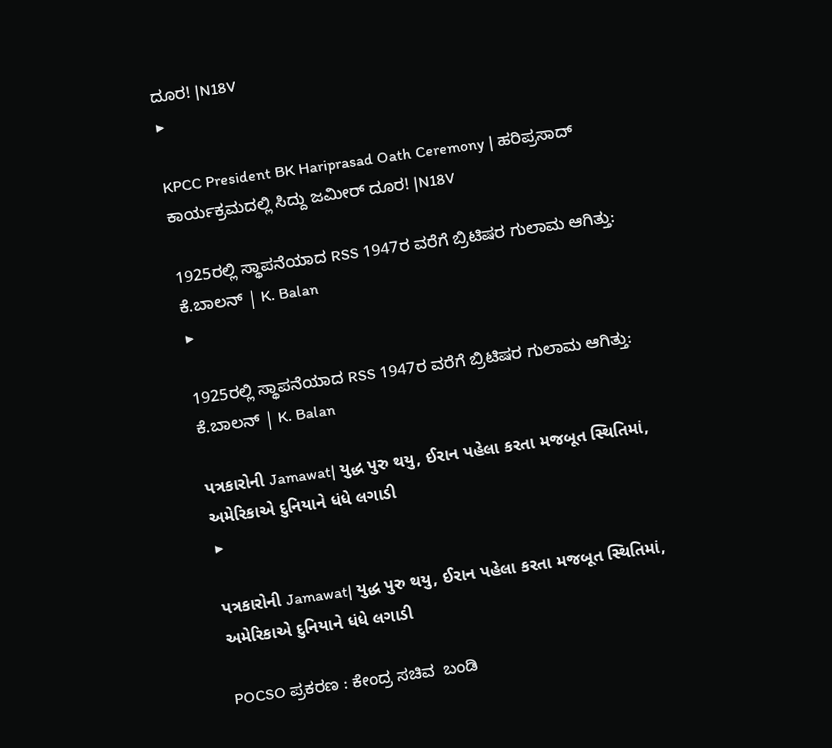ದೂರ! |N18V
▶

KPCC President BK Hariprasad Oath Ceremony | ಹರಿಪ್ರಸಾದ್ ಕಾರ್ಯಕ್ರಮದಲ್ಲಿ ಸಿದ್ದು ಜಮೀರ್ ದೂರ! |N18V

1925ರಲ್ಲಿ ಸ್ಥಾಪನೆಯಾದ RSS 1947ರ ವರೆಗೆ ಬ್ರಿಟಿಷರ ಗುಲಾಮ ಆಗಿತ್ತು: ಕೆ.ಬಾಲನ್ | K. Balan
▶

1925ರಲ್ಲಿ ಸ್ಥಾಪನೆಯಾದ RSS 1947ರ ವರೆಗೆ ಬ್ರಿಟಿಷರ ಗುಲಾಮ ಆಗಿತ್ತು: ಕೆ.ಬಾಲನ್ | K. Balan

પત્રકારોની Jamawat| યુદ્ધ પુરુ થયુ, ઈરાન પહેલા કરતા મજબૂત સ્થિતિમાં, અમેરિકાએ દુનિયાને ધંધે લગાડી
▶

પત્રકારોની Jamawat| યુદ્ધ પુરુ થયુ, ઈરાન પહેલા કરતા મજબૂત સ્થિતિમાં, અમેરિકાએ દુનિયાને ધંધે લગાડી

POCSO ಪ್ರಕರಣ : ಕೇಂದ್ರ ಸಚಿವ  ಬಂಡಿ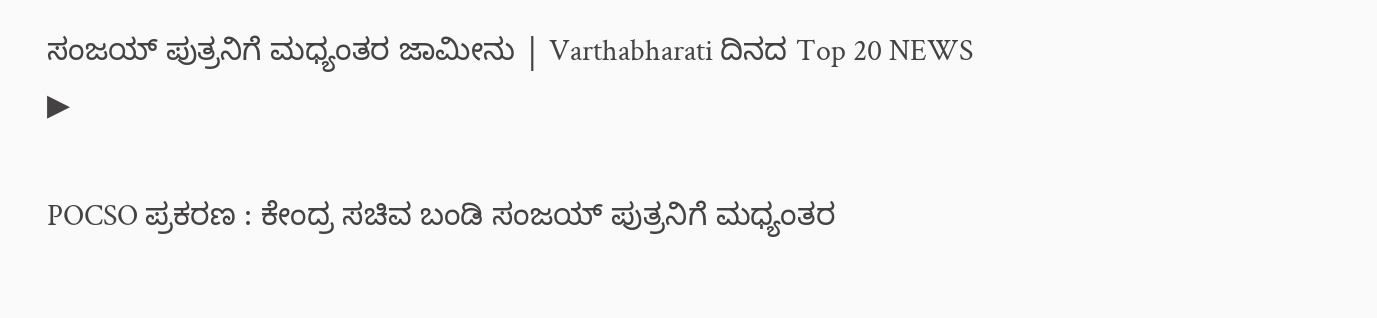ಸಂಜಯ್ ಪುತ್ರನಿಗೆ ಮಧ್ಯಂತರ ಜಾಮೀನು | Varthabharati ದಿನದ Top 20 NEWS
▶

POCSO ಪ್ರಕರಣ : ಕೇಂದ್ರ ಸಚಿವ ಬಂಡಿ ಸಂಜಯ್ ಪುತ್ರನಿಗೆ ಮಧ್ಯಂತರ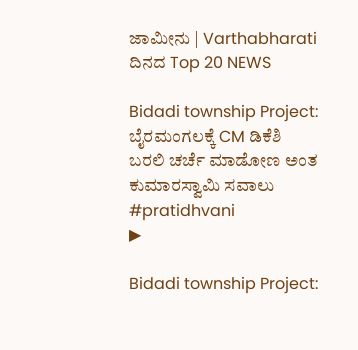ಜಾಮೀನು | Varthabharati ದಿನದ Top 20 NEWS

Bidadi township Project: ಬೈರಮಂಗಲಕ್ಕೆ CM ಡಿಕೆಶಿ ಬರಲಿ ಚರ್ಚೆ ಮಾಡೋಣ ಅಂತ ಕುಮಾರಸ್ವಾಮಿ ಸವಾಲು #pratidhvani
▶

Bidadi township Project: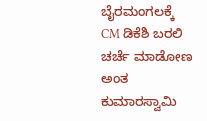ಬೈರಮಂಗಲಕ್ಕೆ CM ಡಿಕೆಶಿ ಬರಲಿ ಚರ್ಚೆ ಮಾಡೋಣ ಅಂತ ಕುಮಾರಸ್ವಾಮಿ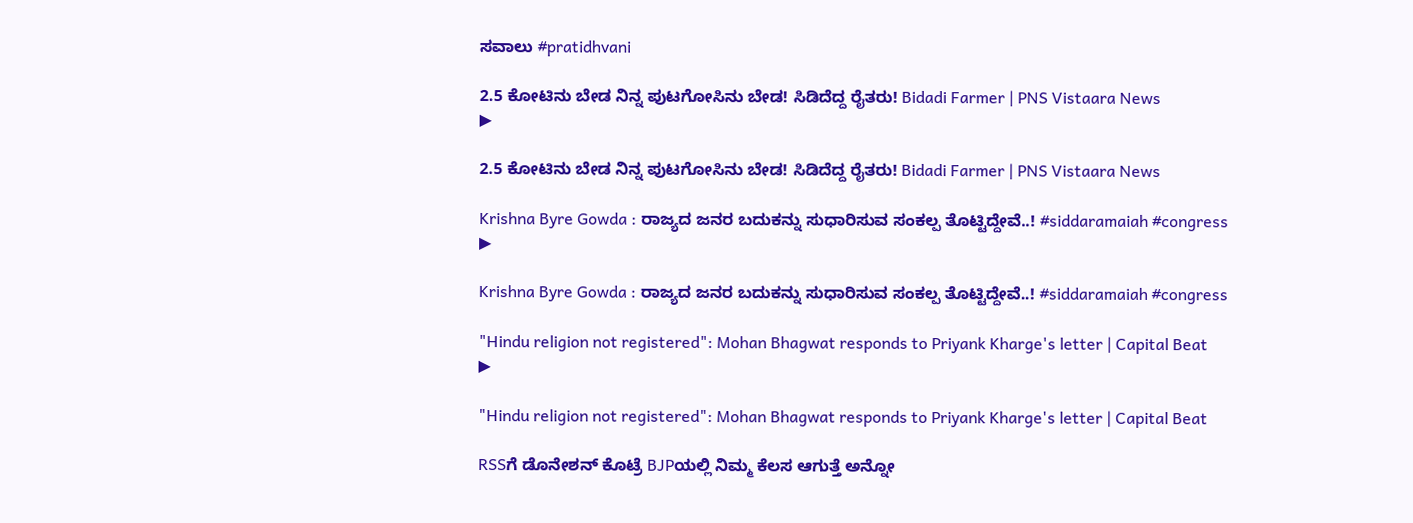ಸವಾಲು #pratidhvani

2.5 ಕೋಟಿನು ಬೇಡ ನಿನ್ನ ಪುಟಗೋಸಿನು ಬೇಡ! ಸಿಡಿದೆದ್ದ ರೈತರು! Bidadi Farmer | PNS Vistaara News
▶

2.5 ಕೋಟಿನು ಬೇಡ ನಿನ್ನ ಪುಟಗೋಸಿನು ಬೇಡ! ಸಿಡಿದೆದ್ದ ರೈತರು! Bidadi Farmer | PNS Vistaara News

Krishna Byre Gowda : ರಾಜ್ಯದ ಜನರ ಬದುಕನ್ನು ಸುಧಾರಿಸುವ ಸಂಕಲ್ಪ ತೊಟ್ಟಿದ್ದೇವೆ..! #siddaramaiah #congress
▶

Krishna Byre Gowda : ರಾಜ್ಯದ ಜನರ ಬದುಕನ್ನು ಸುಧಾರಿಸುವ ಸಂಕಲ್ಪ ತೊಟ್ಟಿದ್ದೇವೆ..! #siddaramaiah #congress

"Hindu religion not registered": Mohan Bhagwat responds to Priyank Kharge's letter | Capital Beat
▶

"Hindu religion not registered": Mohan Bhagwat responds to Priyank Kharge's letter | Capital Beat

RSSಗೆ ಡೊನೇಶನ್ ಕೊಟ್ರೆ BJPಯಲ್ಲಿ ನಿಮ್ಮ ಕೆಲಸ ಆಗುತ್ತೆ ಅನ್ನೋ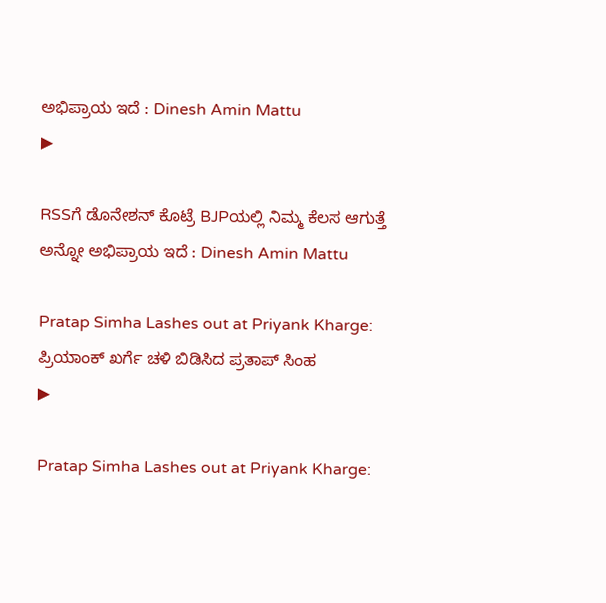ಅಭಿಪ್ರಾಯ ಇದೆ : Dinesh Amin Mattu
▶

RSSಗೆ ಡೊನೇಶನ್ ಕೊಟ್ರೆ BJPಯಲ್ಲಿ ನಿಮ್ಮ ಕೆಲಸ ಆಗುತ್ತೆ ಅನ್ನೋ ಅಭಿಪ್ರಾಯ ಇದೆ : Dinesh Amin Mattu

Pratap Simha Lashes out at Priyank Kharge: ಪ್ರಿಯಾಂಕ್ ಖರ್ಗೆ ಚಳಿ ಬಿಡಿಸಿದ ಪ್ರತಾಪ್ ಸಿಂಹ
▶

Pratap Simha Lashes out at Priyank Kharge: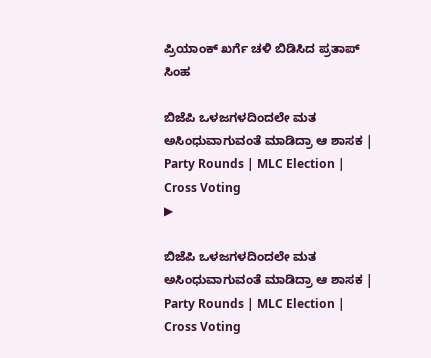ಪ್ರಿಯಾಂಕ್ ಖರ್ಗೆ ಚಳಿ ಬಿಡಿಸಿದ ಪ್ರತಾಪ್ ಸಿಂಹ

ಬಿಜೆಪಿ ಒಳಜಗಳದಿಂದಲೇ ಮತ ಅಸಿಂಧುವಾಗುವಂತೆ ಮಾಡಿದ್ರಾ ಆ ಶಾಸಕ | Party Rounds | MLC Election | Cross Voting
▶

ಬಿಜೆಪಿ ಒಳಜಗಳದಿಂದಲೇ ಮತ ಅಸಿಂಧುವಾಗುವಂತೆ ಮಾಡಿದ್ರಾ ಆ ಶಾಸಕ | Party Rounds | MLC Election | Cross Voting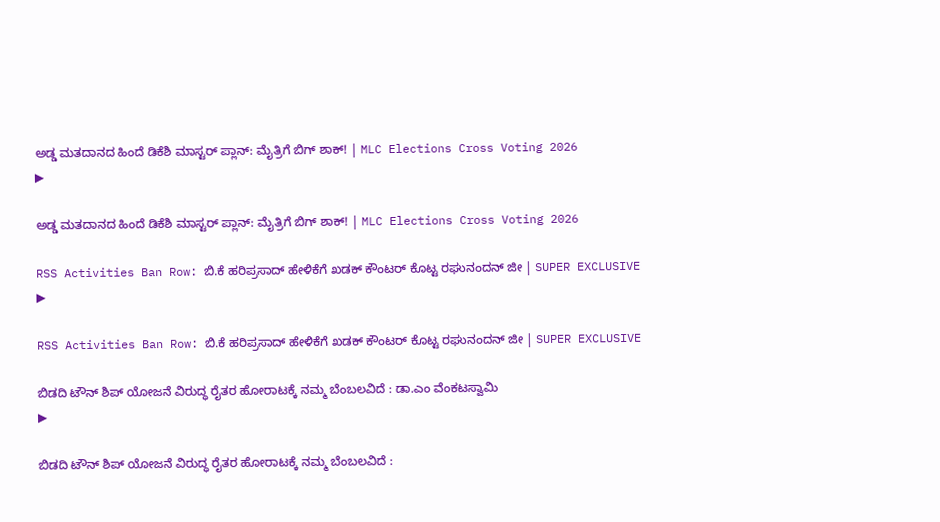ಅಡ್ಡ ಮತದಾನದ ಹಿಂದೆ ಡಿಕೆಶಿ ಮಾಸ್ಟರ್ ಪ್ಲಾನ್: ಮೈತ್ರಿಗೆ ಬಿಗ್ ಶಾಕ್! | MLC Elections Cross Voting 2026
▶

ಅಡ್ಡ ಮತದಾನದ ಹಿಂದೆ ಡಿಕೆಶಿ ಮಾಸ್ಟರ್ ಪ್ಲಾನ್: ಮೈತ್ರಿಗೆ ಬಿಗ್ ಶಾಕ್! | MLC Elections Cross Voting 2026

RSS Activities Ban Row: ಬಿ.ಕೆ ಹರಿಪ್ರಸಾದ್ ಹೇಳಿಕೆಗೆ ಖಡಕ್ ಕೌಂಟರ್ ಕೊಟ್ಟ ರಘುನಂದನ್ ಜೀ | SUPER EXCLUSIVE
▶

RSS Activities Ban Row: ಬಿ.ಕೆ ಹರಿಪ್ರಸಾದ್ ಹೇಳಿಕೆಗೆ ಖಡಕ್ ಕೌಂಟರ್ ಕೊಟ್ಟ ರಘುನಂದನ್ ಜೀ | SUPER EXCLUSIVE

ಬಿಡದಿ ಟೌನ್ ಶಿಪ್ ಯೋಜನೆ ವಿರುದ್ಧ ರೈತರ ಹೋರಾಟಕ್ಕೆ ನಮ್ಮ ಬೆಂಬಲವಿದೆ : ಡಾ.ಎಂ ವೆಂಕಟಸ್ವಾಮಿ
▶

ಬಿಡದಿ ಟೌನ್ ಶಿಪ್ ಯೋಜನೆ ವಿರುದ್ಧ ರೈತರ ಹೋರಾಟಕ್ಕೆ ನಮ್ಮ ಬೆಂಬಲವಿದೆ :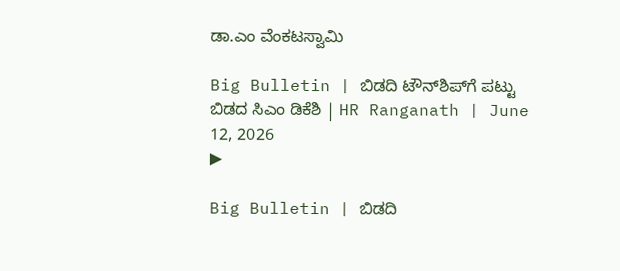ಡಾ.ಎಂ ವೆಂಕಟಸ್ವಾಮಿ

Big Bulletin | ಬಿಡದಿ ಟೌನ್‌ಶಿಪ್‌ಗೆ ಪಟ್ಟು ಬಿಡದ ಸಿಎಂ ಡಿಕೆಶಿ | HR Ranganath | June 12, 2026
▶

Big Bulletin | ಬಿಡದಿ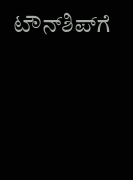ಟೌನ್‌ಶಿಪ್‌ಗೆ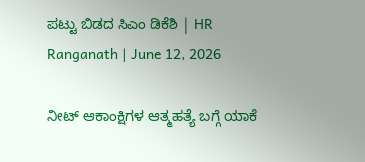ಪಟ್ಟು ಬಿಡದ ಸಿಎಂ ಡಿಕೆಶಿ | HR Ranganath | June 12, 2026

ನೀಟ್ ಆಕಾಂಕ್ಷಿಗಳ ಆತ್ಮಹತ್ಯೆ ಬಗ್ಗೆ ಯಾಕೆ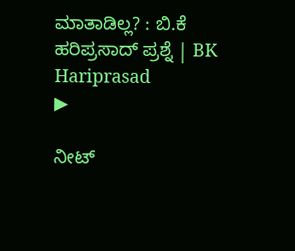ಮಾತಾಡಿಲ್ಲ? : ಬಿ.ಕೆ ಹರಿಪ್ರಸಾದ್ ಪ್ರಶ್ನೆ | BK Hariprasad
▶

ನೀಟ್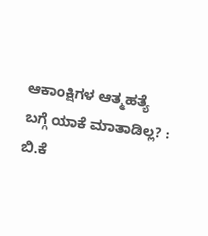ಆಕಾಂಕ್ಷಿಗಳ ಆತ್ಮಹತ್ಯೆ ಬಗ್ಗೆ ಯಾಕೆ ಮಾತಾಡಿಲ್ಲ? : ಬಿ.ಕೆ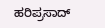ಹರಿಪ್ರಸಾದ್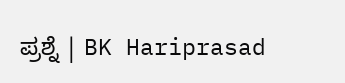ಪ್ರಶ್ನೆ | BK Hariprasad